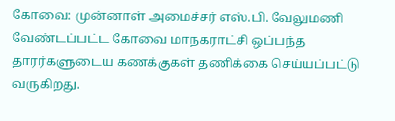கோவை: முன்னாள் அமைச்சர் எஸ்.பி. வேலுமணி வேண்டப்பட்ட கோவை மாநகராட்சி ஒப்பந்த தாரர்களுடைய கணக்குகள் தணிக்கை செய்யப்பட்டு வருகிறது.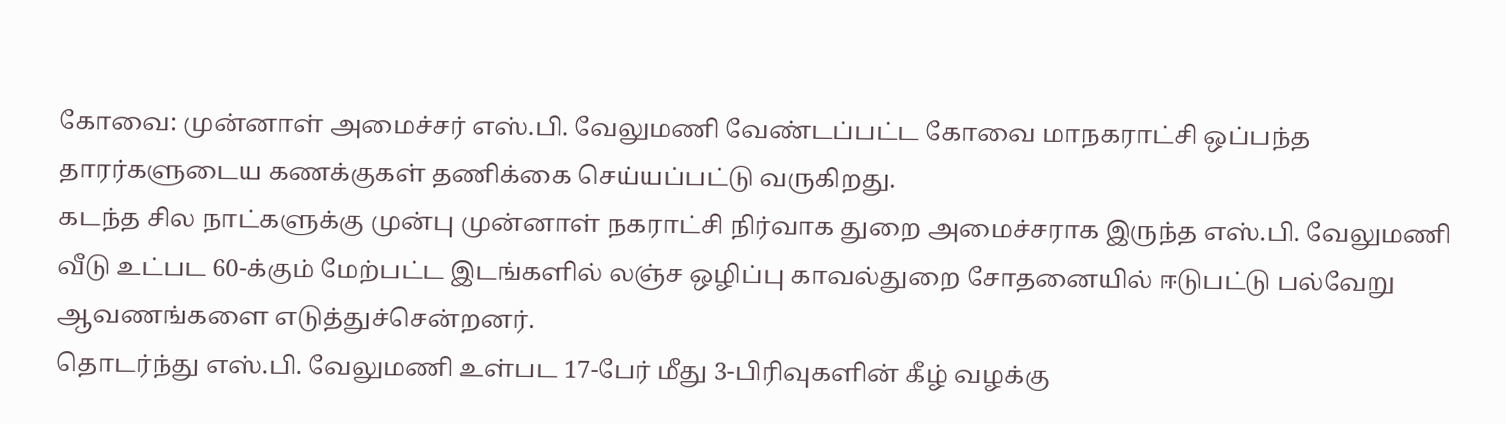கோவை: முன்னாள் அமைச்சர் எஸ்.பி. வேலுமணி வேண்டப்பட்ட கோவை மாநகராட்சி ஒப்பந்த தாரர்களுடைய கணக்குகள் தணிக்கை செய்யப்பட்டு வருகிறது.
கடந்த சில நாட்களுக்கு முன்பு முன்னாள் நகராட்சி நிர்வாக துறை அமைச்சராக இருந்த எஸ்.பி. வேலுமணி வீடு உட்பட 60-க்கும் மேற்பட்ட இடங்களில் லஞ்ச ஒழிப்பு காவல்துறை சோதனையில் ஈடுபட்டு பல்வேறு ஆவணங்களை எடுத்துச்சென்றனர்.
தொடர்ந்து எஸ்.பி. வேலுமணி உள்பட 17-பேர் மீது 3-பிரிவுகளின் கீழ் வழக்கு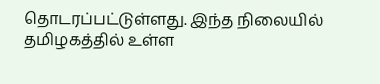தொடரப்பட்டுள்ளது. இந்த நிலையில் தமிழகத்தில் உள்ள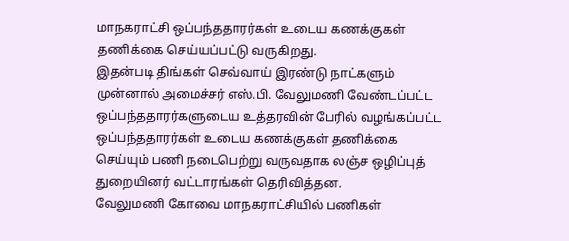மாநகராட்சி ஒப்பந்ததாரர்கள் உடைய கணக்குகள் தணிக்கை செய்யப்பட்டு வருகிறது.
இதன்படி திங்கள் செவ்வாய் இரண்டு நாட்களும் முன்னால் அமைச்சர் எஸ்.பி. வேலுமணி வேண்டப்பட்ட ஒப்பந்ததாரர்களுடைய உத்தரவின் பேரில் வழங்கப்பட்ட ஒப்பந்ததாரர்கள் உடைய கணக்குகள் தணிக்கை செய்யும் பணி நடைபெற்று வருவதாக லஞ்ச ஒழிப்புத் துறையினர் வட்டாரங்கள் தெரிவித்தன.
வேலுமணி கோவை மாநகராட்சியில் பணிகள்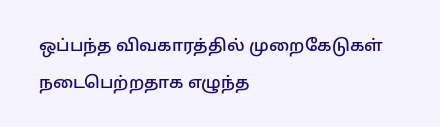ஒப்பந்த விவகாரத்தில் முறைகேடுகள் நடைபெற்றதாக எழுந்த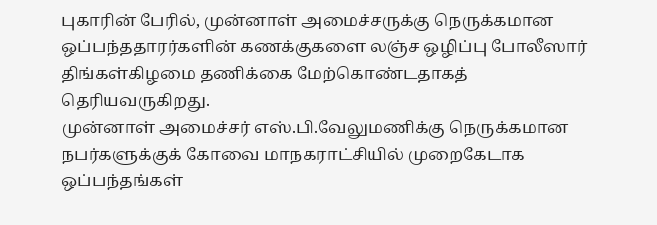புகாரின் பேரில், முன்னாள் அமைச்சருக்கு நெருக்கமான ஒப்பந்ததாரர்களின் கணக்குகளை லஞ்ச ஒழிப்பு போலீஸார் திங்கள்கிழமை தணிக்கை மேற்கொண்டதாகத் தெரியவருகிறது.
முன்னாள் அமைச்சர் எஸ்.பி.வேலுமணிக்கு நெருக்கமான நபர்களுக்குக் கோவை மாநகராட்சியில் முறைகேடாக ஒப்பந்தங்கள்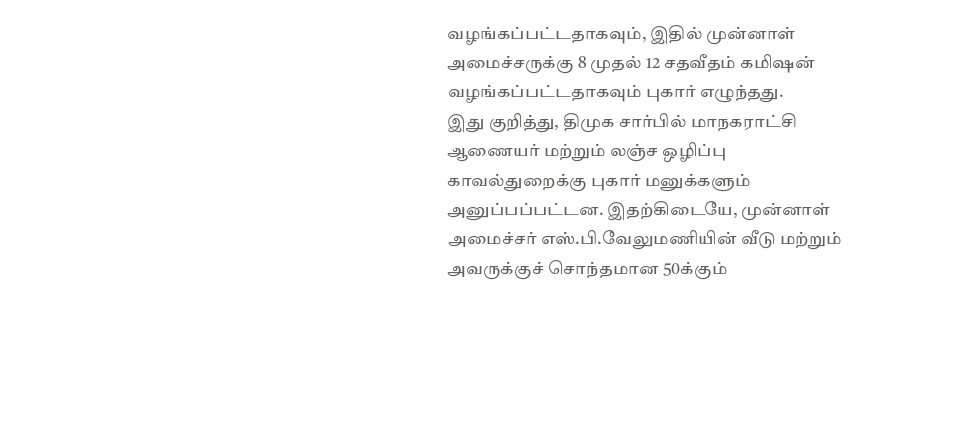வழங்கப்பட்டதாகவும், இதில் முன்னாள் அமைச்சருக்கு 8 முதல் 12 சதவீதம் கமிஷன் வழங்கப்பட்டதாகவும் புகார் எழுந்தது.
இது குறித்து, திமுக சார்பில் மாநகராட்சி ஆணையர் மற்றும் லஞ்ச ஒழிப்பு காவல்துறைக்கு புகார் மனுக்களும் அனுப்பப்பட்டன. இதற்கிடையே, முன்னாள் அமைச்சர் எஸ்.பி.வேலுமணியின் வீடு மற்றும் அவருக்குச் சொந்தமான 50க்கும்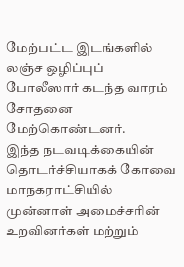மேற்பட்ட இடங்களில் லஞ்ச ஒழிப்புப் போலீஸார் கடந்த வாரம் சோதனை மேற்கொண்டனர்.
இந்த நடவடிக்கையின் தொடர்ச்சியாகக் கோவை மாநகராட்சியில் முன்னாள் அமைச்சரின் உறவினர்கள் மற்றும்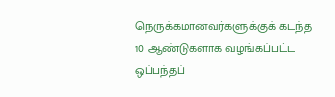நெருக்கமானவர்களுக்குக் கடந்த 10 ஆண்டுகளாக வழங்கப்பட்ட ஒப்பந்தப்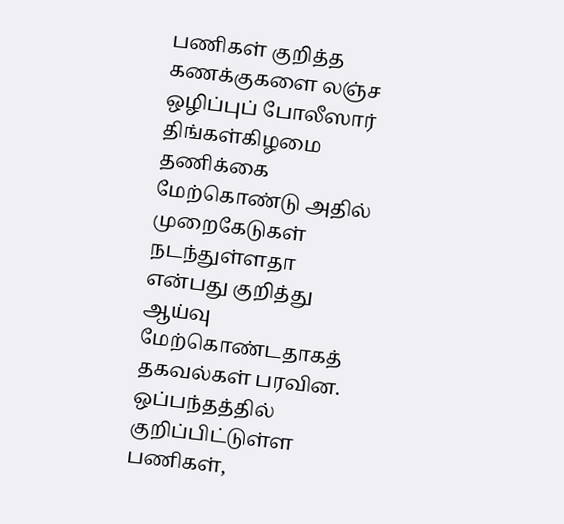பணிகள் குறித்த கணக்குகளை லஞ்ச ஒழிப்புப் போலீஸார் திங்கள்கிழமை தணிக்கை மேற்கொண்டு அதில் முறைகேடுகள் நடந்துள்ளதா என்பது குறித்து ஆய்வு மேற்கொண்டதாகத் தகவல்கள் பரவின.
ஒப்பந்தத்தில் குறிப்பிட்டுள்ள பணிகள்,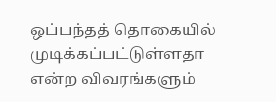ஒப்பந்தத் தொகையில் முடிக்கப்பட்டுள்ளதா என்ற விவரங்களும்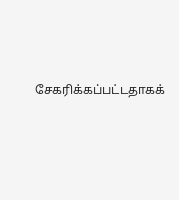சேகரிக்கப்பட்டதாகக்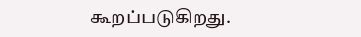கூறப்படுகிறது.